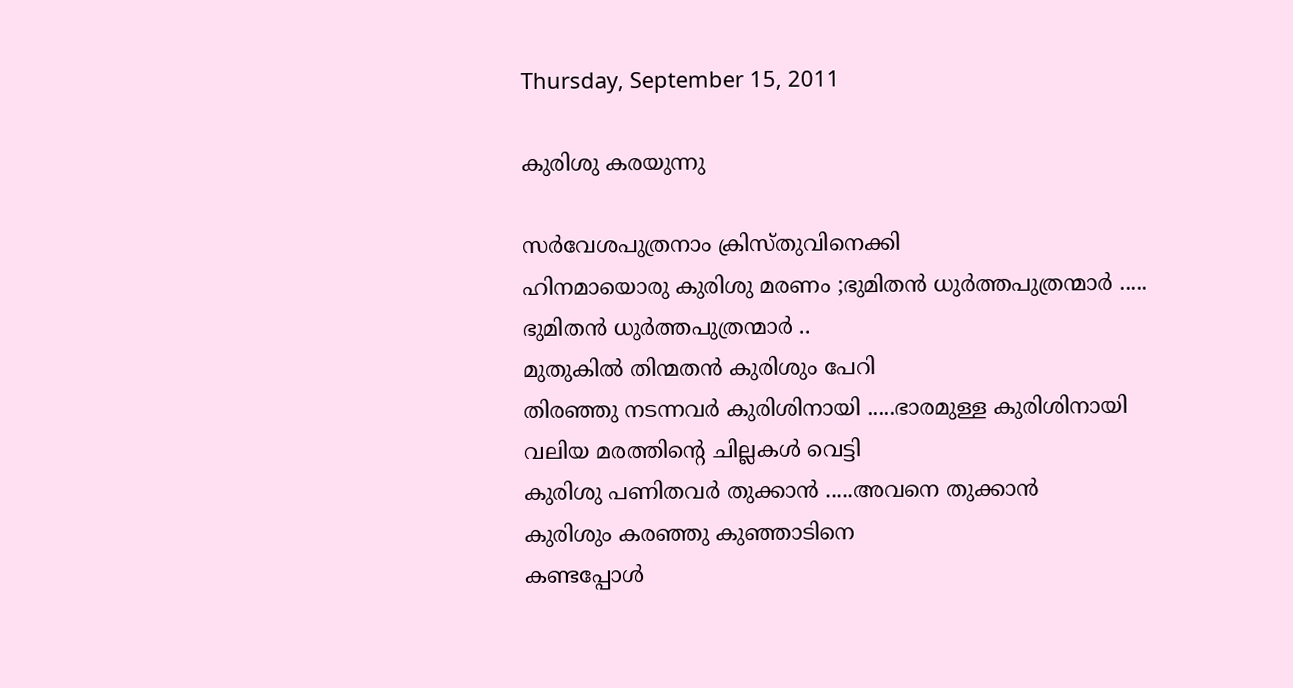Thursday, September 15, 2011

കുരിശു കരയുന്നു

സര്‍വേശപുത്രനാം ക്രിസ്തുവിനെക്കി
ഹിനമായൊരു കുരിശു മരണം ;ഭുമിതന്‍ ധുര്‍ത്തപുത്രന്മാര്‍ .....
ഭുമിതന്‍ ധുര്‍ത്തപുത്രന്മാര്‍ ..
മുതുകില്‍ തിന്മതന്‍ കുരിശും പേറി
തിരഞ്ഞു നടന്നവര്‍ കുരിശിനായി .....ഭാരമുള്ള കുരിശിനായി
വലിയ മരത്തിന്റെ ചില്ലകള്‍ വെട്ടി
കുരിശു പണിതവര്‍ തുക്കാന്‍ .....അവനെ തുക്കാന്‍
കുരിശും കരഞ്ഞു കുഞ്ഞാടിനെ
കണ്ടപ്പോള്‍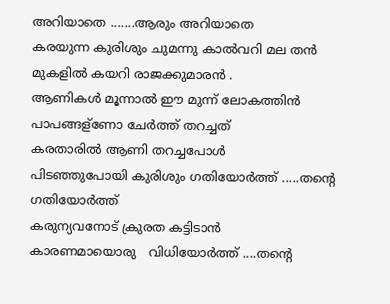അറിയാതെ .......ആരും അറിയാതെ
കരയുന്ന കുരിശും ചുമന്നു കാല്‍വറി മല തന്‍
മുകളില്‍ കയറി രാജക്കുമാരന്‍ .
ആണികള്‍ മൂന്നാല്‍ ഈ മുന്ന് ലോകത്തിന്‍
പാപങ്ങള്ണോ ചേര്‍ത്ത് തറച്ചത്
കരതാരില്‍ ആണി തറച്ചപോള്‍
പിടഞ്ഞുപോയി കുരിശും ഗതിയോര്‍ത്ത് .....തന്റെ ഗതിയോര്‍ത്ത്
കരുന്യവനോട് ക്രുരത കട്ടിടാന്‍
കാരണമായൊരു   വിധിയോര്‍ത്ത് ....തന്റെ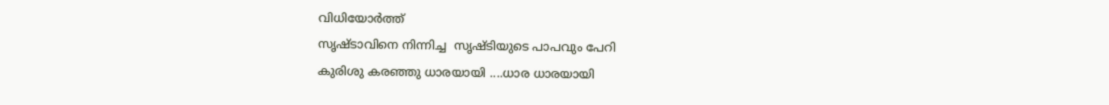വിധിയോര്‍ത്ത്
സൃഷ്ടാവിനെ നിന്നിച്ച  സൃഷ്ടിയുടെ പാപവും പേറി
കുരിശു കരഞ്ഞു ധാരയായി ....ധാര ധാരയായി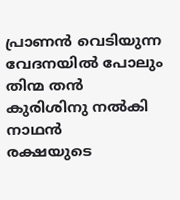പ്രാണന്‍ വെടിയുന്ന വേദനയില്‍ പോലും
തിന്മ തന്‍ കുരിശിനു നല്‍കി നാഥന്‍
രക്ഷയുടെ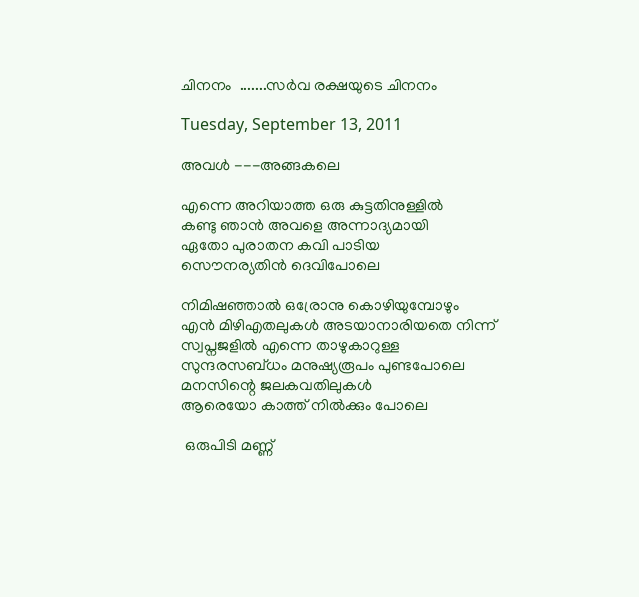ചിനനം  .......സര്‍വ രക്ഷയുടെ ചിനനം

Tuesday, September 13, 2011

അവള്‍ ---അങ്ങകലെ

എന്നെ അറിയാത്ത ഒരു കുട്ടതിനുള്ളില്‍
കണ്ടു ഞാന്‍ അവളെ അന്നാദ്യമായി
ഏതോ പുരാതന കവി പാടിയ
സൌനര്യതിന്‍ ദെവിപോലെ

നിമിഷഞ്ഞാല്‍ ഒര്രോനു കൊഴിയുമ്പോഴും
എന്‍ മിഴിഎതലുകള്‍ അടയാനാരിയതെ നിന്ന്
സ്വപ്നജളില്‍ എന്നെ താഴുകാറുള്ള
സുന്ദരസബ്ധം മനുഷ്യരൂപം പുണ്ടപോലെ
മനസിന്റെ ജലകവതിലുകള്‍
ആരെയോ കാത്ത് നില്‍ക്കും പോലെ

 ഒരുപിടി മണ്ണ്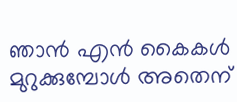ഞാന്‍ എന്‍ കൈകള്‍
മുറുക്കുമ്പോള്‍ അതെന്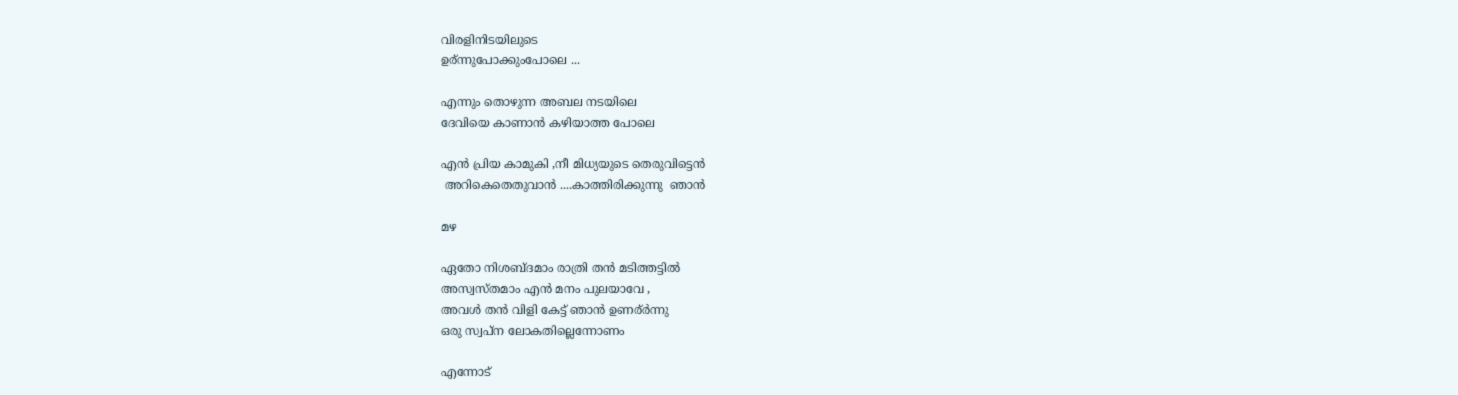വിരളിനിടയിലുടെ
ഉര്ന്നുപോക്കുംപോലെ ...

എന്നും തൊഴുന്ന അബല നടയിലെ
ദേവിയെ കാണാന്‍ കഴിയാത്ത പോലെ

എന്‍ പ്രിയ കാമുകി ,നീ മിധ്യയുടെ തെരുവിട്ടെന്‍
 അറികെതെതുവാന്‍ ....കാത്തിരിക്കുന്നു  ഞാന്‍

മഴ

ഏതോ നിശബ്ദമാം രാത്രി തന്‍ മടിത്തട്ടില്‍
അസ്വസ്തമാം എന്‍ മനം പുലയാവേ ,
അവള്‍ തന്‍ വിളി കേട്ട് ഞാന്‍ ഉണര്ര്‍ന്നു
ഒരു സ്വപ്ന ലോകതില്ലെന്നോണം

എന്നോട്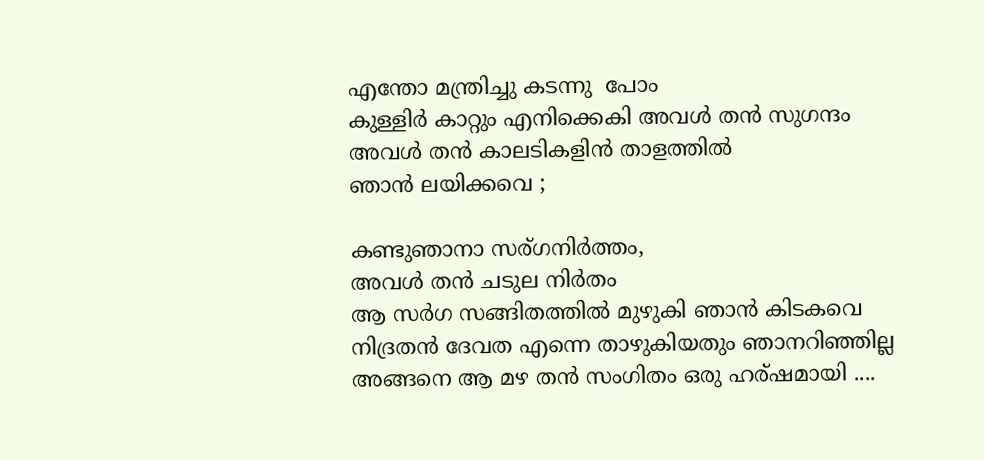എന്തോ മന്ത്രിച്ചു കടന്നു  പോം
കുള്ളിര്‍ കാറ്റും എനിക്കെകി അവള്‍ തന്‍ സുഗന്ദം
അവള്‍ തന്‍ കാലടികളിന്‍ താളത്തില്‍
ഞാന്‍ ലയിക്കവെ ;

കണ്ടുഞാനാ സര്ഗനിര്‍ത്തം,
അവള്‍ തന്‍ ചടുല നിര്‍തം
ആ സര്‍ഗ സങ്ങിതത്തില്‍ മുഴുകി ഞാന്‍ കിടകവെ
നിദ്രതന്‍ ദേവത എന്നെ താഴുകിയതും ഞാനറിഞ്ഞില്ല
അങ്ങനെ ആ മഴ തന്‍ സംഗിതം ഒരു ഹര്ഷമായി ....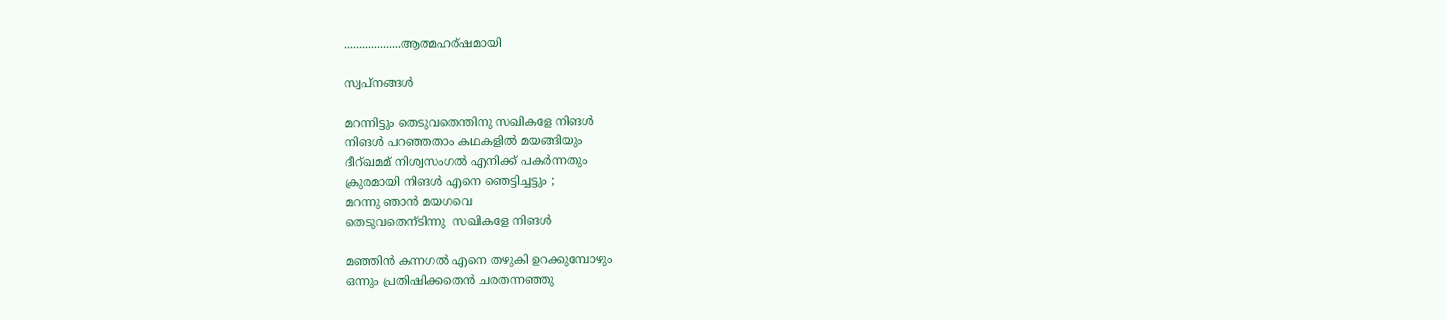...................ആത്മഹര്ഷമായി

സ്വപ്നങ്ങള്‍

മറന്നിട്ടും തെടുവതെന്തിനു സഖികളേ നിങള്‍
നിങള്‍ പറഞ്ഞതാം കഥകളില്‍ മയങ്ങിയും
ദീറ്ഖമമ് നിശ്വസംഗല്‍ എനിക്ക് പകര്‍ന്നതും
ക്രുരമായി നിങള്‍ എനെ ഞെട്ടിച്ചട്ടും ;
മറന്നു ഞാന്‍ മയഗവെ
തെടുവതെന്ടിന്നു  സഖികളേ നിങള്‍

മഞ്ഞിന്‍ കന്നഗല്‍ എനെ തഴുകി ഉറക്കുമ്പോഴും
ഒന്നും പ്രതിഷിക്കതെന്‍ ചരതന്നഞ്ഞു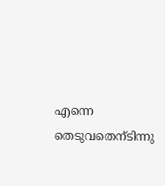എന്നെ തെടുവതെന്ടിന്നു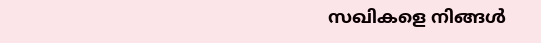സഖികളെ നിങ്ങള്‍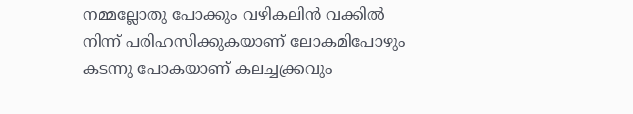നമ്മല്ലോതു പോക്കും വഴികലിന്‍ വക്കില്‍
നിന്ന് പരിഹസിക്കുകയാണ് ലോകമിപോഴും
കടന്നു പോകയാണ് കലച്ചക്ക്രവും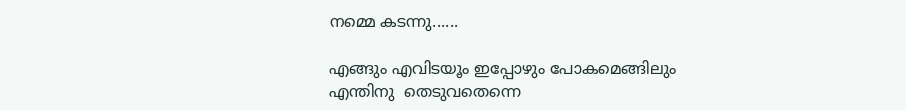നമ്മെ കടന്നു......

എങ്ങും എവിടയൂം ഇപ്പോഴും പോകമെങ്ങിലും
എന്തിനു  തെടുവതെന്നെ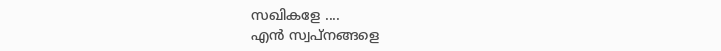സഖികളേ ....
എന്‍ സ്വപ്നങ്ങളെ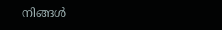നിങ്ങള്‍